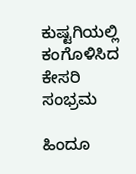ಕುಷ್ಟಗಿಯಲ್ಲಿ ಕಂಗೊಳಿಸಿದ ಕೇಸರಿ ಸಂಭ್ರಮ

ಹಿಂದೂ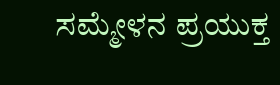ಸಮ್ಮೇಳನ ಪ್ರಯುಕ್ತ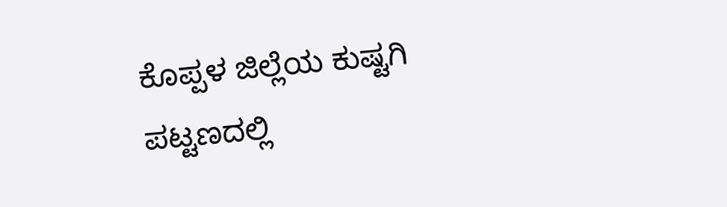ಕೊಪ್ಪಳ ಜಿಲ್ಲೆಯ ಕುಷ್ಟಗಿ ಪಟ್ಟಣದಲ್ಲಿ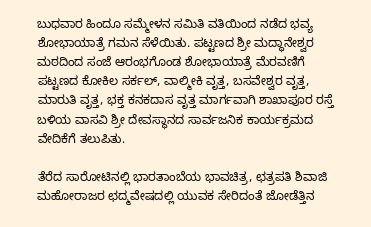ಬುಧವಾರ ಹಿಂದೂ ಸಮ್ಮೇಳನ ಸಮಿತಿ ವತಿಯಿಂದ ನಡೆದ ಭವ್ಯ ಶೋಭಾಯಾತ್ರೆ ಗಮನ ಸೆಳೆಯಿತು. ಪಟ್ಟಣದ ಶ್ರೀ ಮದ್ಧಾನೇಶ್ವರ ಮಠದಿಂದ ಸಂಜೆ ಆರಂಭಗೊಂಡ ಶೋಭಾಯಾತ್ರೆ ಮೆರವಣಿಗೆ ಪಟ್ಟಣದ ಕೋಕಿಲ ಸರ್ಕಲ್, ವಾಲ್ಮೀಕಿ ವೃತ್ತ, ಬಸವೇಶ್ವರ ವೃತ್ತ, ಮಾರುತಿ ವೃತ್ತ, ಭಕ್ತ ಕನಕದಾಸ ವೃತ್ತ ಮಾರ್ಗವಾಗಿ ಶಾಖಾಪೂರ ರಸ್ತೆ ಬಳಿಯ ವಾಸವಿ ಶ್ರೀ ದೇವಸ್ಥಾನದ ಸಾರ್ವಜನಿಕ ಕಾರ್ಯಕ್ರಮದ ವೇದಿಕೆಗೆ ತಲುಪಿತು.

ತೆರೆದ ಸಾರೋಟಿನಲ್ಲಿ ಭಾರತಾಂಬೆಯ ಭಾವಚಿತ್ರ, ಛತ್ರಪತಿ ಶಿವಾಜಿ ಮಹೋರಾಜರ ಛದ್ಮವೇಷದಲ್ಲಿ ಯುವಕ ಸೇರಿದಂತೆ ಜೋಡೆತ್ತಿನ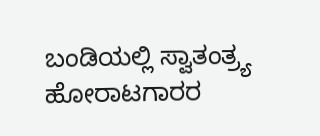ಬಂಡಿಯಲ್ಲಿ ಸ್ವಾತಂತ್ರ್ಯ ಹೋರಾಟಗಾರರ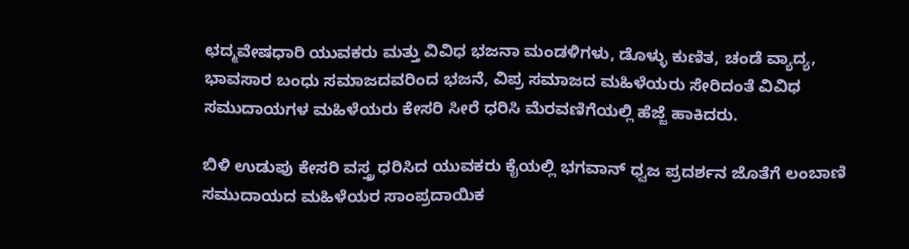ಛದ್ಮವೇಷಧಾರಿ ಯುವಕರು ಮತ್ತು ವಿವಿಧ ಭಜನಾ ಮಂಡಳಿಗಳು, ಡೊಳ್ಳು ಕುಣಿತ, ಚಂಡೆ ವ್ಯಾದ್ಯ, ಭಾವಸಾರ ಬಂಧು ಸಮಾಜದವರಿಂದ ಭಜನೆ, ವಿಪ್ರ ಸಮಾಜದ ಮಹಿಳೆಯರು ಸೇರಿದಂತೆ ವಿವಿಧ ಸಮುದಾಯಗಳ ಮಹಿಳೆಯರು ಕೇಸರಿ ಸೀರೆ ಧರಿಸಿ ಮೆರವಣಿಗೆಯಲ್ಲಿ ಹೆಜ್ಜೆ ಹಾಕಿದರು.

ಬಿಳಿ ಉಡುಪು ಕೇಸರಿ ವಸ್ತ್ರ ಧರಿಸಿದ ಯುವಕರು ಕೈಯಲ್ಲಿ ಭಗವಾನ್ ಧ್ವಜ ಪ್ರದರ್ಶನ ಜೊತೆಗೆ ಲಂಬಾಣಿ ಸಮುದಾಯದ ಮಹಿಳೆಯರ ಸಾಂಪ್ರದಾಯಿಕ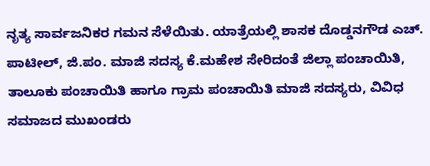ನೃತ್ಯ ಸಾರ್ವಜನಿಕರ ಗಮನ ಸೆಳೆಯಿತು. ಯಾತ್ರೆಯಲ್ಲಿ ಶಾಸಕ ದೊಡ್ಡನಗೌಡ ಎಚ್. ಪಾಟೀಲ್, ಜಿ.ಪಂ. ಮಾಜಿ ಸದಸ್ಯ ಕೆ.ಮಹೇಶ ಸೇರಿದಂತೆ ಜಿಲ್ಲಾ ಪಂಚಾಯಿತಿ, ತಾಲೂಕು ಪಂಚಾಯಿತಿ ಹಾಗೂ ಗ್ರಾಮ ಪಂಚಾಯಿತಿ ಮಾಜಿ ಸದಸ್ಯರು, ವಿವಿಧ ಸಮಾಜದ ಮುಖಂಡರು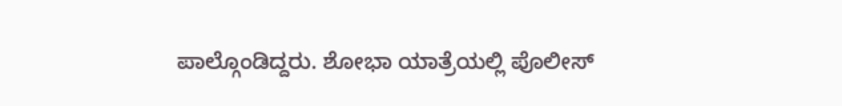ಪಾಲ್ಗೊಂಡಿದ್ದರು. ಶೋಭಾ ಯಾತ್ರೆಯಲ್ಲಿ ಪೊಲೀಸ್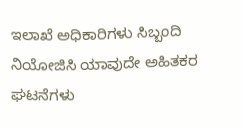ಇಲಾಖೆ ಅಧಿಕಾರಿಗಳು ಸಿಬ್ಬಂದಿ ನಿಯೋಜಿಸಿ ಯಾವುದೇ ಅಹಿತಕರ ಘಟನೆಗಳು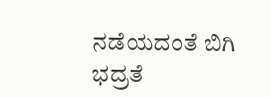ನಡೆಯದಂತೆ ಬಿಗಿ ಭದ್ರತೆ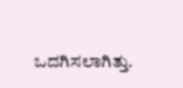ಒದಗಿಸಲಾಗಿತ್ತು.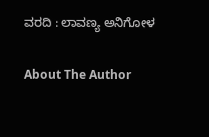ವರದಿ : ಲಾವಣ್ಯ ಅನಿಗೋಳ

About The Author